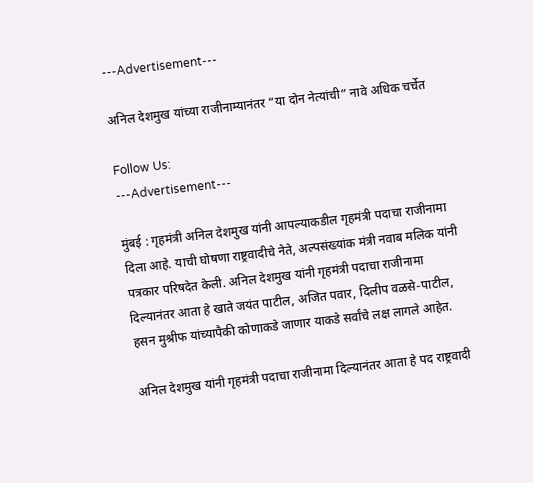---Advertisement---

अनिल देशमुख यांच्या राजीनाम्यानंतर “या दोन नेत्यांची” नावे अधिक चर्चेत

Follow Us:
---Advertisement---

मुंबई : गृहमंत्री अनिल देशमुख यांनी आपल्याकडील गृहमंत्री पदाचा राजीनामा दिला आहे. याची घोषणा राष्ट्रवादीचे नेते, अल्पसंख्यांक मंत्री नवाब मलिक यांनी पत्रकार परिषदेत केली. अनिल देशमुख यांनी गृहमंत्री पदाचा राजीनामा दिल्यानंतर आता हे खाते जयंत पाटील, अजित पवार, दिलीप वळसे-पाटील, हसन मुश्रीफ यांच्यापैकी कोणाकडे जाणार याकडे सर्वांचे लक्ष लागले आहेत.

अनिल देशमुख यांनी गृहमंत्री पदाचा राजीनामा दिल्यानंतर आता हे पद राष्ट्रवादी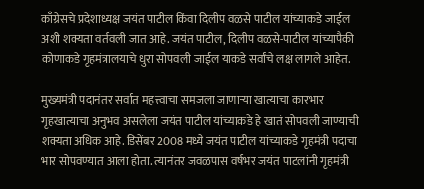काँग्रेसचे प्रदेशाध्यक्ष जयंत पाटील किंवा दिलीप वळसे पाटील यांच्याकडे जाईल अशी शक्यता वर्तवली जात आहे. जयंत पाटील, दिलीप वळसे-पाटील यांच्यापैकी कोणाकडे गृहमंत्रालयाचे धुरा सोपवली जाईल याकडे सर्वांचे लक्ष लागले आहेत.

मुख्यमंत्री पदानंतर सर्वात महत्त्वाचा समजला जाणाऱ्या खात्याचा कारभार गृहखात्याचा अनुभव असलेला जयंत पाटील यांच्याकडे हे खातं सोपवली जाण्याची शक्यता अधिक आहे. डिसेंबर 2008 मध्ये जयंत पाटील यांच्याकडे गृहमंत्री पदाचा भार सोपवण्यात आला होता. त्यानंतर जवळपास वर्षभर जयंत पाटलांनी गृहमंत्री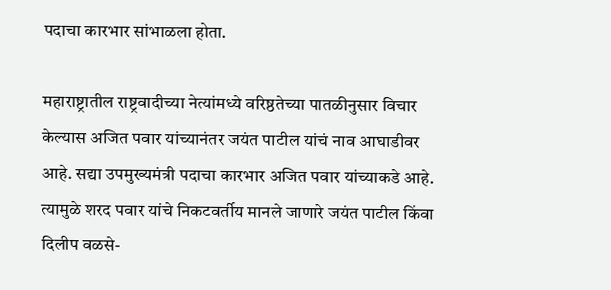पदाचा कारभार सांभाळला होता.

महाराष्ट्रातील राष्ट्रवादीच्या नेत्यांमध्ये वरिष्ठतेच्या पातळीनुसार विचार केल्यास अजित पवार यांच्यानंतर जयंत पाटील यांचं नाव आघाडीवर आहे. सद्या उपमुख्यमंत्री पदाचा कारभार अजित पवार यांच्याकडे आहे. त्यामुळे शरद पवार यांचे निकटवर्तीय मानले जाणारे जयंत पाटील किंवा दिलीप वळसे-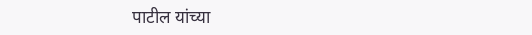पाटील यांच्या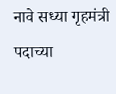नावे सध्या गृहमंत्री पदाच्या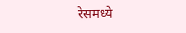रेसमध्ये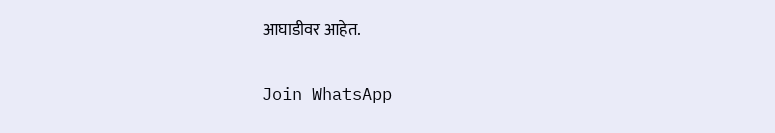आघाडीवर आहेत.

Join WhatsApp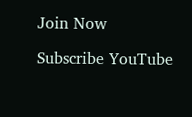Join Now

Subscribe YouTube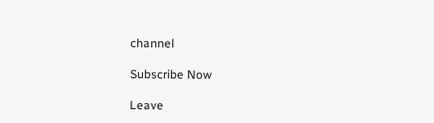channel

Subscribe Now

Leave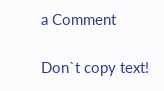a Comment

Don`t copy text!